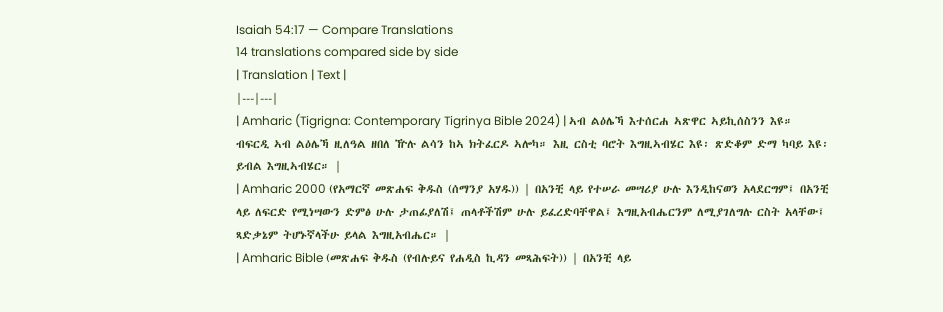Isaiah 54:17 — Compare Translations
14 translations compared side by side
| Translation | Text |
|---|---|
| Amharic (Tigrigna: Contemporary Tigrinya Bible 2024) | ኣብ ልዕሌኻ እተሰርሐ ኣጽዋር ኣይኪሰስንን እዩ። ብፍርዲ ኣብ ልዕሌኻ ዚለዓል ዘበለ ዅሉ ልሳን ከኣ ክትፈርዶ ኣሎካ። እዚ ርስቲ ባሮት እግዚኣብሄር እዩ፡ ጽድቆም ድማ ካባይ እዩ፡ ይብል እግዚኣብሄር። |
| Amharic 2000 (የአማርኛ መጽሐፍ ቅዱስ (ሰማንያ አሃዱ)) | በአንቺ ላይ የተሠራ መሣሪያ ሁሉ እንዲከናወን አላደርግም፤ በአንቺ ላይ ለፍርድ የሚነሣውን ድምፅ ሁሉ ታጠፊያለሽ፤ ጠላቶችሽም ሁሉ ይፈረድባቸዋል፤ እግዚአብሔርንም ለሚያገለግሉ ርስት አላቸው፤ ጻድቃኔም ትሆኑኛላችሁ ይላል እግዚአብሔር። |
| Amharic Bible (መጽሐፍ ቅዱስ (የብሉይና የሐዲስ ኪዳን መጻሕፍት)) | በአንቺ ላይ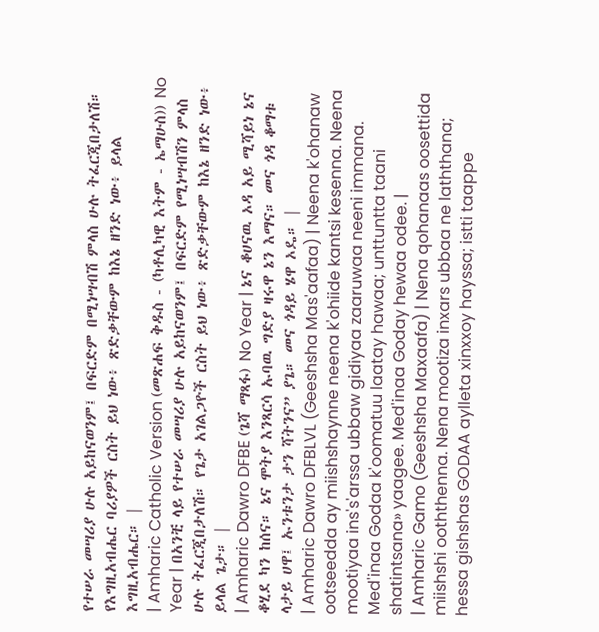የተሠራ መሣሪያ ሁሉ አይከናወንም፤ በፍርድም በሚነሣብሽ ምላስ ሁሉ ትፈርጂበታለሽ። የእግዚአብሔር ባሪያዎች ርስት ይህ ነው፥ ጽድቃቸውም ከእኔ ዘንድ ነው፥ ይላል እግዚአብሔር። |
| Amharic Catholic Version (መጽሐፍ ቅዱስ - (ካቶሊካዊ እትም - ኤማሁስ)) No Year | በአንቺ ላይ የተሠራ መሣሪያ ሁሉ አይከናወንም፤ በፍርድም የሚነሣብሽን ምላስ ሁሉ ትፈርጂበታለሽ። የጌታ አገልጋዮች ርስት ይህ ነው፥ ጽድቃቸውም ከእኔ ዘንድ ነው፥ ይላል ጌታ። |
| Amharic Dawro DFBE (ጌሻ ማጻፋ) No Year | ኔና ቆሀናዉ ኦዳ አይ ሚሻይነ ኔና ቆሂደ ካን ከሰና። ኔና ሞትያ እንጻርሳ ኡባዉ ግድያ ዛሩዋ ኔን እማና። መና ጎዳ ቆማቱ ላታይ ሀዋ፤ ኡንቱንታ ታን ሻትንና” ያጌ። መና ጎዳይ ሄዋ ኦዴ። |
| Amharic Dawro DFBLVL (Geeshsha Mas'aafaa) | Neena k'ohanaw ootseedda ay miishshaynne neena k'ohiide kantsi kesenna. Neena mootiyaa ins's'arssa ubbaw gidiyaa zaaruwaa neeni immana. Med'inaa Godaa k'oomatuu laatay hawaa; unttuntta taani shatintsana» yaagee. Med'inaa Goday hewaa odee. |
| Amharic Gamo (Geeshsha Maxaafa) | Nena qohanaas oosettida miishshi ooththenna. Nena mootiza inxars ubbaa ne laththana; hessa gishshas GODAA aylleta xinxxoy hayssa; istti taappe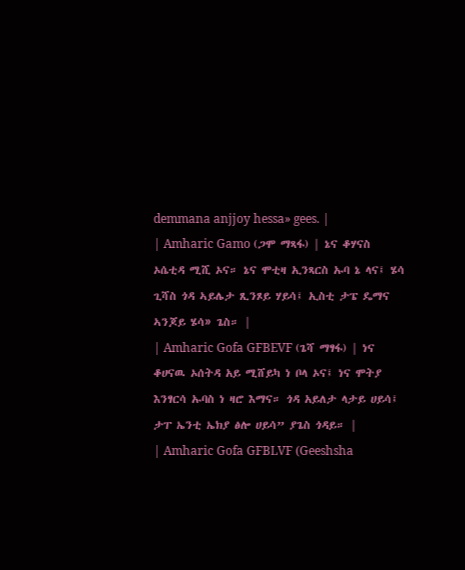demmana anjjoy hessa» gees. |
| Amharic Gamo (ጋሞ ማጻፋ) | ኔና ቆሃናስ ኦሴቲዳ ሚሺ ኦና። ኔና ሞቲዛ ኢንጻርስ ኡባ ኔ ላና፤ ሄሳ ጊሻስ ጎዳ ኣይሌታ ጺንጾይ ሃይሳ፤ ኢስቲ ታፔ ዴማና ኣንጆይ ሄሳ» ጌስ። |
| Amharic Gofa GFBEVF (ጌሻ ማፃፋ) | ነና ቆሀናዉ ኦሰትዳ አይ ሚሸይካ ነ ቦላ ኦና፤ ነና ሞትያ እንፃርሳ ኡባስ ነ ዛሮ እማና። ጎዳ አይለታ ላታይ ሀይሳ፤ ታፐ ኤንቲ ኤክያ ፅሎ ሀይሳ” ያጌስ ጎዳይ። |
| Amharic Gofa GFBLVF (Geeshsha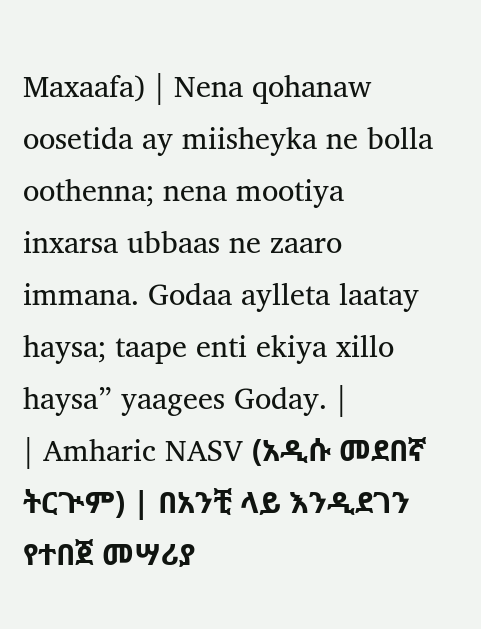Maxaafa) | Nena qohanaw oosetida ay miisheyka ne bolla oothenna; nena mootiya inxarsa ubbaas ne zaaro immana. Godaa aylleta laatay haysa; taape enti ekiya xillo haysa” yaagees Goday. |
| Amharic NASV (አዲሱ መደበኛ ትርጒም) | በአንቺ ላይ እንዲደገን የተበጀ መሣሪያ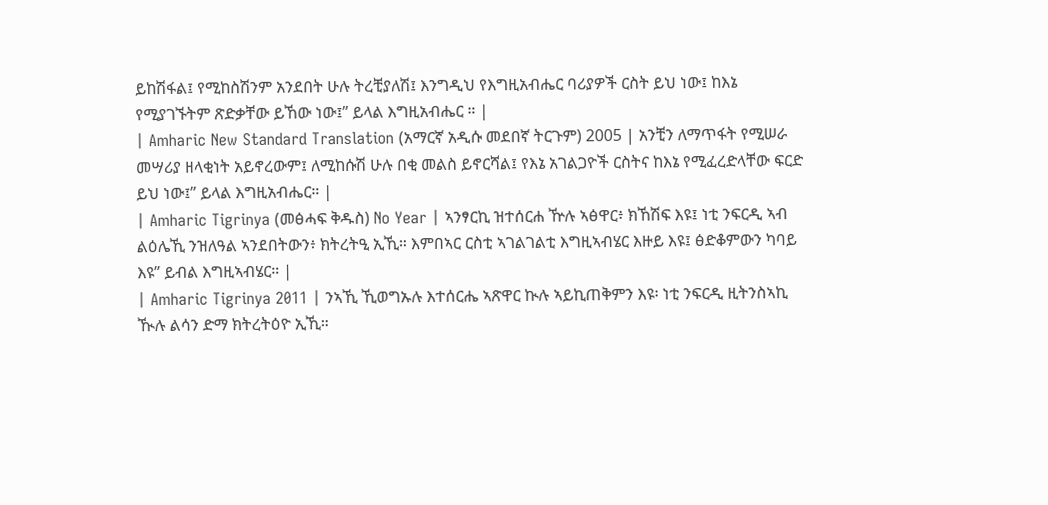ይከሽፋል፤ የሚከስሽንም አንደበት ሁሉ ትረቺያለሽ፤ እንግዲህ የእግዚአብሔር ባሪያዎች ርስት ይህ ነው፤ ከእኔ የሚያገኙትም ጽድቃቸው ይኸው ነው፤” ይላል እግዚአብሔር ። |
| Amharic New Standard Translation (አማርኛ አዲሱ መደበኛ ትርጉም) 2005 | አንቺን ለማጥፋት የሚሠራ መሣሪያ ዘላቂነት አይኖረውም፤ ለሚከሱሽ ሁሉ በቂ መልስ ይኖርሻል፤ የእኔ አገልጋዮች ርስትና ከእኔ የሚፈረድላቸው ፍርድ ይህ ነው፤” ይላል እግዚአብሔር። |
| Amharic Tigrinya (መፅሓፍ ቅዱስ) No Year | ኣንፃርኪ ዝተሰርሐ ዅሉ ኣፅዋር፥ ክኸሽፍ እዩ፤ ነቲ ንፍርዲ ኣብ ልዕሌኺ ንዝለዓል ኣንደበትውን፥ ክትረትዒ ኢኺ። እምበኣር ርስቲ ኣገልገልቲ እግዚኣብሄር እዙይ እዩ፤ ፅድቆምውን ካባይ እዩ” ይብል እግዚኣብሄር። |
| Amharic Tigrinya 2011 | ንኣኺ ኺወግኡሉ እተሰርሔ ኣጽዋር ኲሉ ኣይኪጠቅምን እዩ፡ ነቲ ንፍርዲ ዚትንስኣኪ ዂሉ ልሳን ድማ ክትረትዕዮ ኢኺ።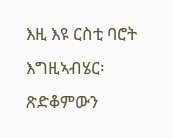እዚ እዩ ርስቲ ባሮት እግዚኣብሄር፡ ጽድቆምውን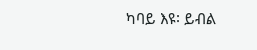ካባይ እዩ፡ ይብል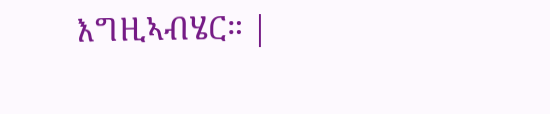እግዚኣብሄር። |